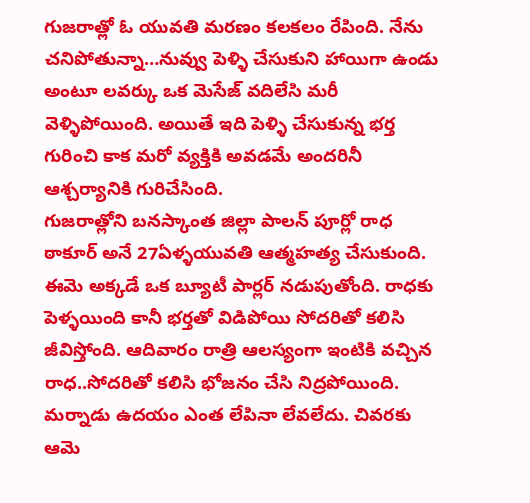గుజరాత్లో ఓ యువతి మరణం కలకలం రేపింది. నేను చనిపోతున్నా…నువ్వు పెళ్ళి చేసుకుని హాయిగా ఉండు అంటూ లవర్కు ఒక మెసేజ్ వదిలేసి మరీ వెళ్ళిపోయింది. అయితే ఇది పెళ్ళి చేసుకున్న భర్త గురించి కాక మరో వ్యక్తికి అవడమే అందరినీ ఆశ్చర్యానికి గురిచేసింది.
గుజరాత్లోని బనస్కాంత జిల్లా పాలన్ పూర్లో రాధ ఠాకూర్ అనే 27ఏళ్ళయువతి ఆత్మహత్య చేసుకుంది. ఈమె అక్కడే ఒక బ్యూటీ పార్లర్ నడుపుతోంది. రాధకు పెళ్ళయింది కానీ భర్తతో విడిపోయి సోదరితో కలిసి జీవిస్తోంది. ఆదివారం రాత్రి ఆలస్యంగా ఇంటికి వచ్చిన రాధ..సోదరితో కలిసి భోజనం చేసి నిద్రపోయింది. మర్నాడు ఉదయం ఎంత లేపినా లేవలేదు. చివరకు ఆమె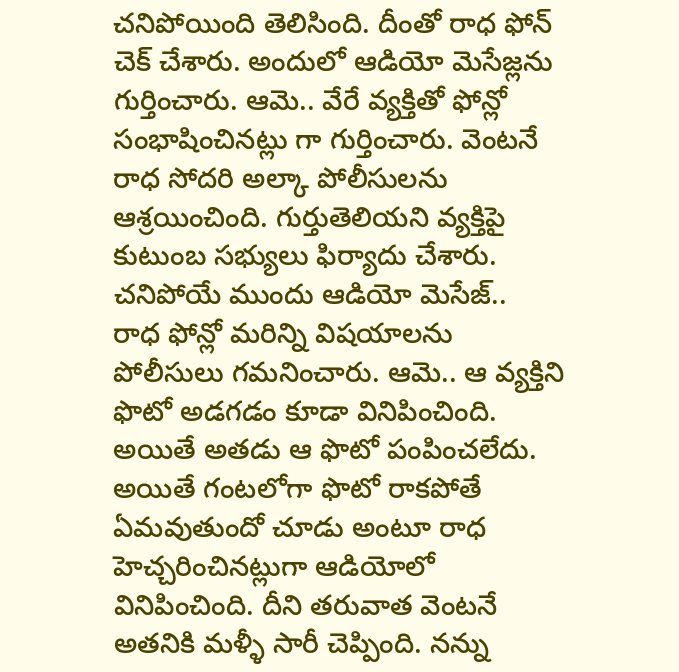చనిపోయింది తెలిసింది. దీంతో రాధ ఫోన్ చెక్ చేశారు. అందులో ఆడియో మెసేజ్లను గుర్తించారు. ఆమె.. వేరే వ్యక్తితో ఫోన్లో సంభాషించినట్లు గా గుర్తించారు. వెంటనే రాధ సోదరి అల్కా పోలీసులను ఆశ్రయించింది. గుర్తుతెలియని వ్యక్తిపై కుటుంబ సభ్యులు ఫిర్యాదు చేశారు.
చనిపోయే ముందు ఆడియో మెసేజ్..
రాధ ఫోన్లో మరిన్ని విషయాలను పోలీసులు గమనించారు. ఆమె.. ఆ వ్యక్తిని ఫొటో అడగడం కూడా వినిపించింది. అయితే అతడు ఆ ఫొటో పంపించలేదు. అయితే గంటలోగా ఫొటో రాకపోతే ఏమవుతుందో చూడు అంటూ రాధ హెచ్చరించినట్లుగా ఆడియోలో వినిపించింది. దీని తరువాత వెంటనే అతనికి మళ్ళీ సారీ చెప్పింది. నన్ను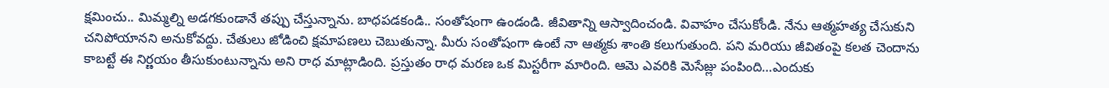క్షమించు.. మిమ్మల్ని అడగకుండానే తప్పు చేస్తున్నాను. బాధపడకండి.. సంతోషంగా ఉండండి. జీవితాన్ని ఆస్వాదించండి. వివాహం చేసుకోండి. నేను ఆత్మహత్య చేసుకుని చనిపోయానని అనుకోవద్దు. చేతులు జోడించి క్షమాపణలు చెబుతున్నా. మీరు సంతోషంగా ఉంటే నా ఆత్మకు శాంతి కలుగుతుంది. పని మరియు జీవితంపై కలత చెందాను కాబట్టే ఈ నిర్ణయం తీసుకుంటున్నాను అని రాధ మాట్లాడింది. ప్రస్తుతం రాధ మరణ ఒక మిస్టరీగా మారింది. ఆమె ఎవరికి మెసేజ్లు పంపింది…ఎందుకు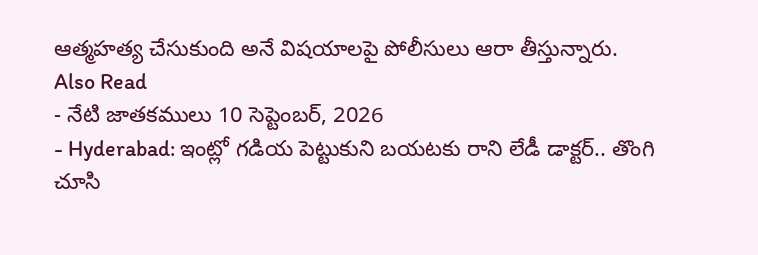ఆత్మహత్య చేసుకుంది అనే విషయాలపై పోలీసులు ఆరా తీస్తున్నారు.
Also Read
- నేటి జాతకములు 10 సెప్టెంబర్, 2026
- Hyderabad: ఇంట్లో గడియ పెట్టుకుని బయటకు రాని లేడీ డాక్టర్.. తొంగి చూసి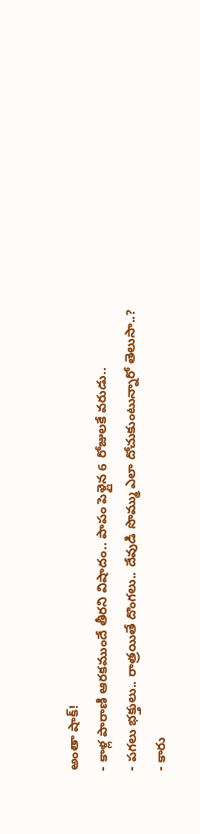అంతా షాక్!
- కాళ్ల పారాణి ఆరకముందే తీరని విషాదం.. పాపం పెళ్లైన 6 రోజులకే వరుడు..
- పగలు భక్తులు.. రాత్రయితే దొంగలు.. దేవుడి సొమ్ము ఎలా దోచుకుంటున్నారో తెలుసా..?
- కారు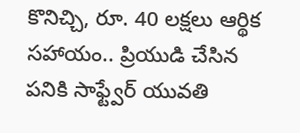కొనిచ్చి, రూ. 40 లక్షలు ఆర్థిక సహాయం.. ప్రియుడి చేసిన పనికి సాఫ్ట్వేర్ యువతి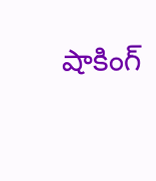షాకింగ్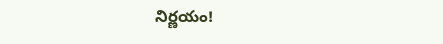నిర్ణయం!